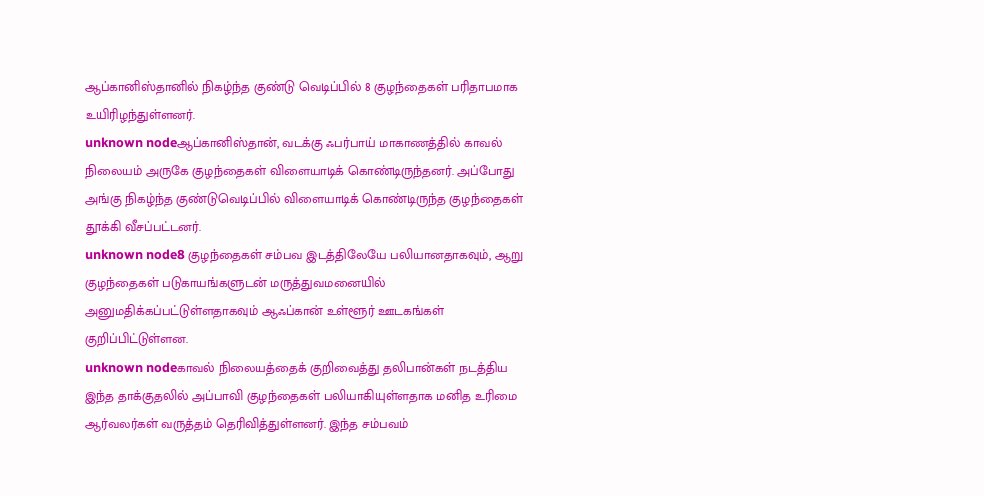ஆப்கானிஸ்தானில் நிகழ்ந்த குண்டு வெடிப்பில் 8 குழந்தைகள் பரிதாபமாக உயிரிழந்துள்ளனர்.
unknown nodeஆப்கானிஸ்தான், வடக்கு ஃபர்பாய் மாகாணத்தில் காவல் நிலையம் அருகே குழந்தைகள் விளையாடிக் கொண்டிருந்தனர். அப்போது அங்கு நிகழ்ந்த குண்டுவெடிப்பில் விளையாடிக் கொண்டிருந்த குழந்தைகள் தூக்கி வீசப்பட்டனர்.
unknown node8 குழந்தைகள் சம்பவ இடத்திலேயே பலியானதாகவும், ஆறு குழந்தைகள் படுகாயங்களுடன் மருத்துவமனையில் அனுமதிக்கப்பட்டுள்ளதாகவும் ஆஃப்கான் உள்ளூர் ஊடகங்கள் குறிப்பிட்டுள்ளன.
unknown nodeகாவல் நிலையத்தைக் குறிவைத்து தலிபான்கள் நடத்திய இந்த தாக்குதலில் அப்பாவி குழந்தைகள் பலியாகியுள்ளதாக மனித உரிமை ஆர்வலர்கள் வருத்தம் தெரிவித்துள்ளனர். இந்த சம்பவம்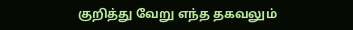குறித்து வேறு எந்த தகவலும்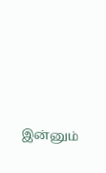இன்னும்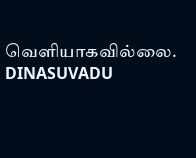வெளியாகவில்லை.
DINASUVADU